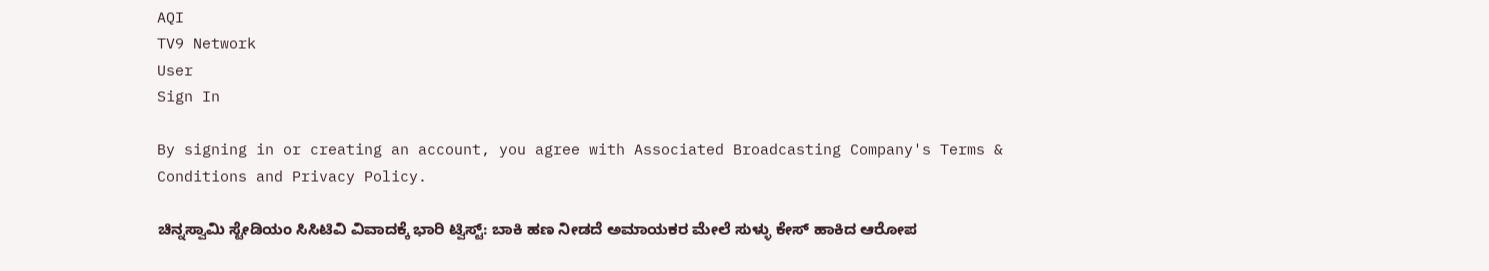AQI
TV9 Network
User
Sign In

By signing in or creating an account, you agree with Associated Broadcasting Company's Terms & Conditions and Privacy Policy.

ಚಿನ್ನಸ್ವಾಮಿ ಸ್ಟೇಡಿಯಂ ಸಿಸಿಟಿವಿ ವಿವಾದಕ್ಕೆ ಭಾರಿ ಟ್ವಿಸ್ಟ್: ಬಾಕಿ ಹಣ ನೀಡದೆ ಅಮಾಯಕರ ಮೇಲೆ ಸುಳ್ಳು ಕೇಸ್ ಹಾಕಿದ ಆರೋಪ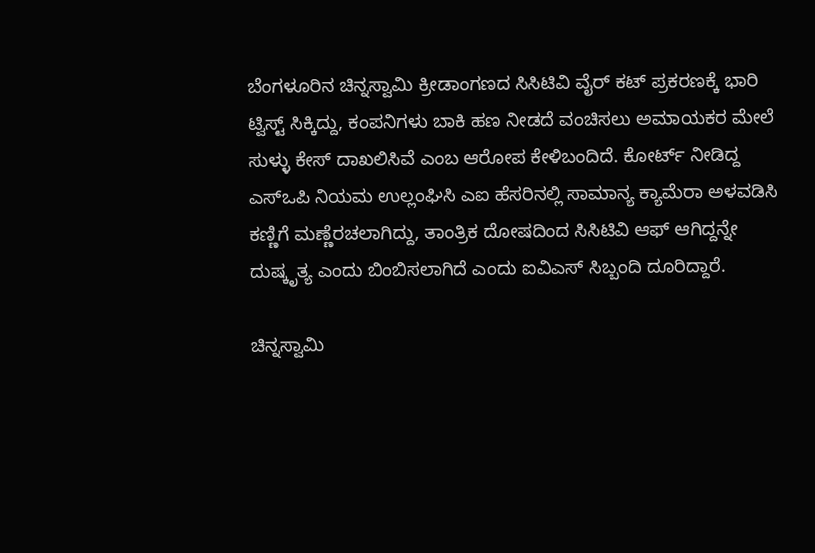ಬೆಂಗಳೂರಿನ ಚಿನ್ನಸ್ವಾಮಿ ಕ್ರೀಡಾಂಗಣದ ಸಿಸಿಟಿವಿ ವೈರ್ ಕಟ್ ಪ್ರಕರಣಕ್ಕೆ ಭಾರಿ ಟ್ವಿಸ್ಟ್ ಸಿಕ್ಕಿದ್ದು, ಕಂಪನಿಗಳು ಬಾಕಿ ಹಣ ನೀಡದೆ ವಂಚಿಸಲು ಅಮಾಯಕರ ಮೇಲೆ ಸುಳ್ಳು ಕೇಸ್ ದಾಖಲಿಸಿವೆ ಎಂಬ ಆರೋಪ ಕೇಳಿಬಂದಿದೆ. ಕೋರ್ಟ್ ನೀಡಿದ್ದ ಎಸ್‌ಒಪಿ ನಿಯಮ ಉಲ್ಲಂಘಿಸಿ ಎಐ ಹೆಸರಿನಲ್ಲಿ ಸಾಮಾನ್ಯ ಕ್ಯಾಮೆರಾ ಅಳವಡಿಸಿ ಕಣ್ಣಿಗೆ ಮಣ್ಣೆರಚಲಾಗಿದ್ದು, ತಾಂತ್ರಿಕ ದೋಷದಿಂದ ಸಿಸಿಟಿವಿ ಆಫ್ ಆಗಿದ್ದನ್ನೇ ದುಷ್ಕೃತ್ಯ ಎಂದು ಬಿಂಬಿಸಲಾಗಿದೆ ಎಂದು ಐವಿಎಸ್ ಸಿಬ್ಬಂದಿ ದೂರಿದ್ದಾರೆ.

ಚಿನ್ನಸ್ವಾಮಿ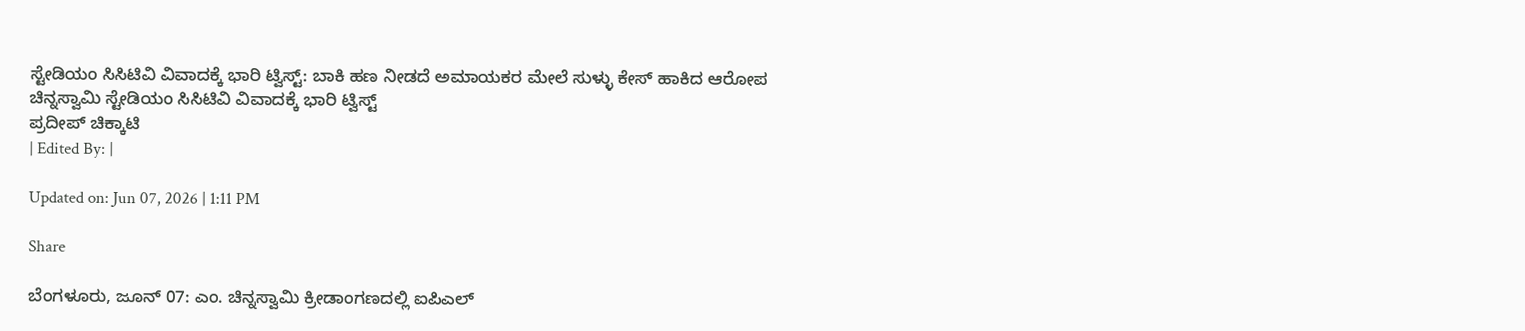ಸ್ಟೇಡಿಯಂ ಸಿಸಿಟಿವಿ ವಿವಾದಕ್ಕೆ ಭಾರಿ ಟ್ವಿಸ್ಟ್: ಬಾಕಿ ಹಣ ನೀಡದೆ ಅಮಾಯಕರ ಮೇಲೆ ಸುಳ್ಳು ಕೇಸ್ ಹಾಕಿದ ಆರೋಪ
ಚಿನ್ನಸ್ವಾಮಿ ಸ್ಟೇಡಿಯಂ ಸಿಸಿಟಿವಿ ವಿವಾದಕ್ಕೆ ಭಾರಿ ಟ್ವಿಸ್ಟ್
ಪ್ರದೀಪ್ ಚಿಕ್ಕಾಟಿ
| Edited By: |

Updated on: Jun 07, 2026 | 1:11 PM

Share

ಬೆಂಗಳೂರು, ಜೂನ್ 07: ಎಂ. ಚಿನ್ನಸ್ವಾಮಿ ಕ್ರೀಡಾಂಗಣದಲ್ಲಿ ಐಪಿಎಲ್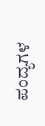ಪಂದ್ಯಗಳ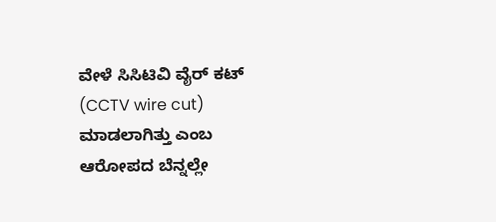ವೇಳೆ ಸಿಸಿಟಿವಿ ವೈರ್ ಕಟ್ (CCTV wire cut) ಮಾಡಲಾಗಿತ್ತು ಎಂಬ ಆರೋಪದ ಬೆನ್ನಲ್ಲೇ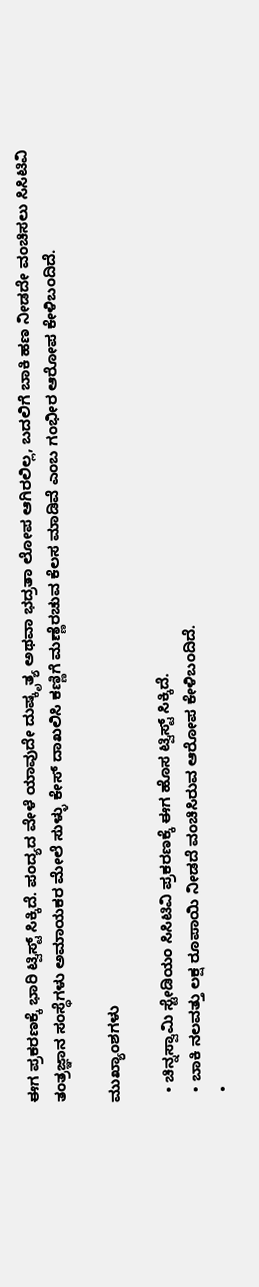ಈಗ ಪ್ರಕರಣಕ್ಕೆ ಭಾರಿ ಟ್ವಿಸ್ಟ್ ಸಿಕ್ಕಿದೆ. ಪಂದ್ಯದ ವೇಳೆ ಯಾವುದೇ ದುಷ್ಕೃತ್ಯ ಅಥವಾ ಭದ್ರತಾ ಲೋಪ ಆಗಿರಲಿಲ್ಲ, ಬದಲಿಗೆ ಬಾಕಿ ಹಣ ನೀಡದೇ ವಂಚಿಸಲು ಸಿಸಿಟಿವಿ ತಂತ್ರಜ್ಞಾನ ಸಂಸ್ಥೆಗಳು ಅಮಾಯಕರ ಮೇಲೆ ಸುಳ್ಳು ಕೇಸ್ ದಾಖಲಿಸಿ ಕಣ್ಣಿಗೆ ಮಣ್ಣೆರಚುವ ಕೆಲಸ ಮಾಡಿವೆ ಎಂಬ ಗಂಭೀರ ಆರೋಪ ಕೇಳಿಬಂದಿದೆ.

ಮುಖ್ಯಾಂಶಗಳು

  • ಚಿನ್ನಸ್ವಾಮಿ ಸ್ಟೇಡಿಯಂ ಸಿಸಿಟಿವಿ ಪ್ರಕರಣಕ್ಕೆ ಈಗ ಹೊಸ ಟ್ವಿಸ್ಟ್ ಸಿಕ್ಕಿದೆ.
  • ಬಾಕಿ ನಲವತ್ತು ಲಕ್ಷ ರೂಪಾಯಿ ನೀಡದೆ ವಂಚಿಸಿರುವ ಆರೋಪ ಕೇಳಿಬಂದಿದೆ.
  •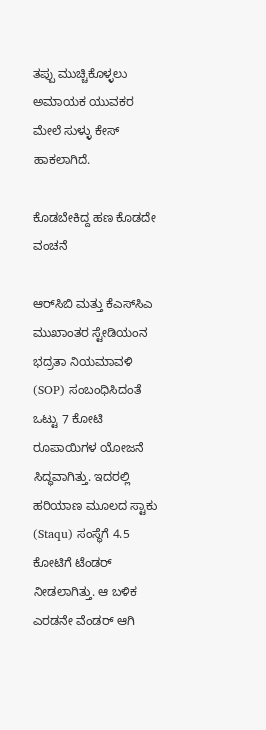ತಪ್ಪು ಮುಚ್ಚಿಕೊಳ್ಳಲು ಅಮಾಯಕ ಯುವಕರ ಮೇಲೆ ಸುಳ್ಳು ಕೇಸ್ ಹಾಕಲಾಗಿದೆ.

ಕೊಡಬೇಕಿದ್ದ ಹಣ ಕೊಡದೇ ವಂಚನೆ

ಆರ್‌ಸಿಬಿ ಮತ್ತು ಕೆಎಸ್‌ಸಿಎ ಮುಖಾಂತರ ಸ್ಟೇಡಿಯಂನ ಭದ್ರತಾ ನಿಯಮಾವಳಿ (SOP) ಸಂಬಂಧಿಸಿದಂತೆ ಒಟ್ಟು 7 ಕೋಟಿ ರೂಪಾಯಿಗಳ ಯೋಜನೆ ಸಿದ್ಧವಾಗಿತ್ತು. ಇದರಲ್ಲಿ ಹರಿಯಾಣ ಮೂಲದ ಸ್ಟಾಕು (Staqu) ಸಂಸ್ಥೆಗೆ 4.5 ಕೋಟಿಗೆ ಟೆಂಡರ್ ನೀಡಲಾಗಿತ್ತು. ಆ ಬಳಿಕ ಎರಡನೇ ವೆಂಡರ್ ಆಗಿ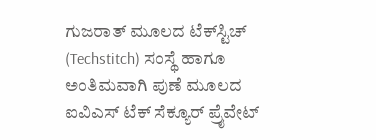ಗುಜರಾತ್ ಮೂಲದ ಟೆಕ್‌ಸ್ಟಿಚ್ (Techstitch) ಸಂಸ್ಥೆ ಹಾಗೂ ಅಂತಿಮವಾಗಿ ಪುಣೆ ಮೂಲದ ಐವಿಎಸ್ ಟೆಕ್ ಸೆಕ್ಯೂರ್ ಪ್ರೈವೇಟ್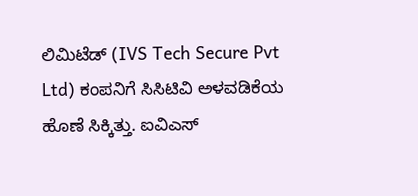ಲಿಮಿಟೆಡ್ (IVS Tech Secure Pvt Ltd) ಕಂಪನಿಗೆ ಸಿಸಿಟಿವಿ ಅಳವಡಿಕೆಯ ಹೊಣೆ ಸಿಕ್ಕಿತ್ತು. ಐವಿಎಸ್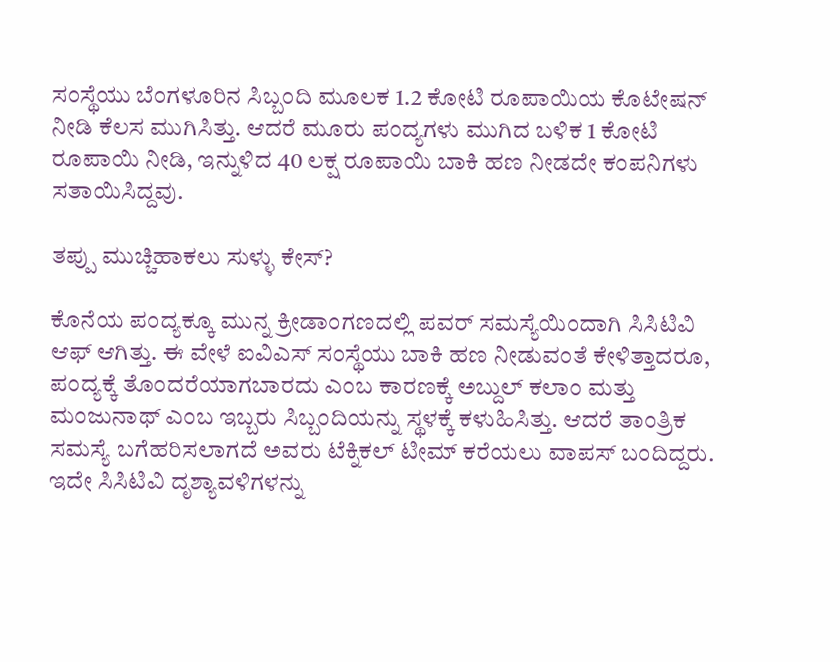ಸಂಸ್ಥೆಯು ಬೆಂಗಳೂರಿನ ಸಿಬ್ಬಂದಿ ಮೂಲಕ 1.2 ಕೋಟಿ ರೂಪಾಯಿಯ ಕೊಟೇಷನ್ ನೀಡಿ ಕೆಲಸ ಮುಗಿಸಿತ್ತು. ಆದರೆ ಮೂರು ಪಂದ್ಯಗಳು ಮುಗಿದ ಬಳಿಕ 1 ಕೋಟಿ ರೂಪಾಯಿ ನೀಡಿ, ಇನ್ನುಳಿದ 40 ಲಕ್ಷ ರೂಪಾಯಿ ಬಾಕಿ ಹಣ ನೀಡದೇ ಕಂಪನಿಗಳು ಸತಾಯಿಸಿದ್ದವು.

ತಪ್ಪು ಮುಚ್ಚಿಹಾಕಲು ಸುಳ್ಳು ಕೇಸ್?

ಕೊನೆಯ ಪಂದ್ಯಕ್ಕೂ ಮುನ್ನ ಕ್ರೀಡಾಂಗಣದಲ್ಲಿ ಪವರ್ ಸಮಸ್ಯೆಯಿಂದಾಗಿ ಸಿಸಿಟಿವಿ ಆಫ್ ಆಗಿತ್ತು. ಈ ವೇಳೆ ಐವಿಎಸ್ ಸಂಸ್ಥೆಯು ಬಾಕಿ ಹಣ ನೀಡುವಂತೆ ಕೇಳಿತ್ತಾದರೂ, ಪಂದ್ಯಕ್ಕೆ ತೊಂದರೆಯಾಗಬಾರದು ಎಂಬ ಕಾರಣಕ್ಕೆ ಅಬ್ದುಲ್ ಕಲಾಂ ಮತ್ತು ಮಂಜುನಾಥ್ ಎಂಬ ಇಬ್ಬರು ಸಿಬ್ಬಂದಿಯನ್ನು ಸ್ಥಳಕ್ಕೆ ಕಳುಹಿಸಿತ್ತು. ಆದರೆ ತಾಂತ್ರಿಕ ಸಮಸ್ಯೆ ಬಗೆಹರಿಸಲಾಗದೆ ಅವರು ಟೆಕ್ನಿಕಲ್ ಟೀಮ್ ಕರೆಯಲು ವಾಪಸ್ ಬಂದಿದ್ದರು. ಇದೇ ಸಿಸಿಟಿವಿ ದೃಶ್ಯಾವಳಿಗಳನ್ನು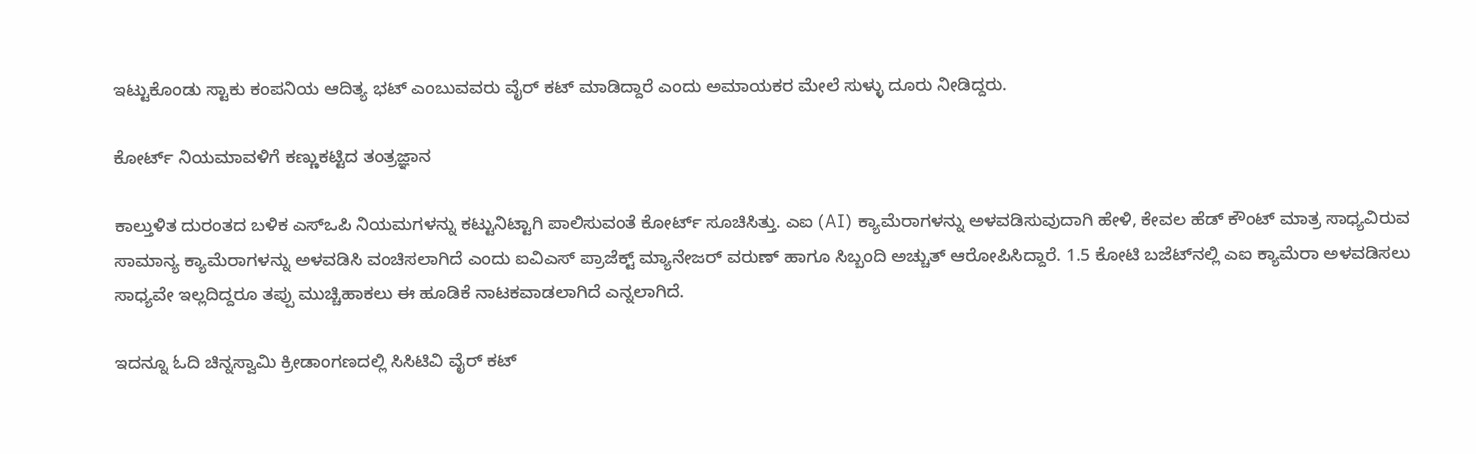ಇಟ್ಟುಕೊಂಡು ಸ್ಟಾಕು ಕಂಪನಿಯ ಆದಿತ್ಯ ಭಟ್ ಎಂಬುವವರು ವೈರ್ ಕಟ್ ಮಾಡಿದ್ದಾರೆ ಎಂದು ಅಮಾಯಕರ ಮೇಲೆ ಸುಳ್ಳು ದೂರು ನೀಡಿದ್ದರು.

ಕೋರ್ಟ್ ನಿಯಮಾವಳಿಗೆ ಕಣ್ಣುಕಟ್ಟಿದ ತಂತ್ರಜ್ಞಾನ

ಕಾಲ್ತುಳಿತ ದುರಂತದ ಬಳಿಕ ಎಸ್‌ಒಪಿ ನಿಯಮಗಳನ್ನು ಕಟ್ಟುನಿಟ್ಟಾಗಿ ಪಾಲಿಸುವಂತೆ ಕೋರ್ಟ್ ಸೂಚಿಸಿತ್ತು. ಎಐ (AI) ಕ್ಯಾಮೆರಾಗಳನ್ನು ಅಳವಡಿಸುವುದಾಗಿ ಹೇಳಿ, ಕೇವಲ ಹೆಡ್ ಕೌಂಟ್ ಮಾತ್ರ ಸಾಧ್ಯವಿರುವ ಸಾಮಾನ್ಯ ಕ್ಯಾಮೆರಾಗಳನ್ನು ಅಳವಡಿಸಿ ವಂಚಿಸಲಾಗಿದೆ ಎಂದು ಐವಿಎಸ್ ಪ್ರಾಜೆಕ್ಟ್ ಮ್ಯಾನೇಜರ್ ವರುಣ್ ಹಾಗೂ ಸಿಬ್ಬಂದಿ ಅಚ್ಚುತ್ ಆರೋಪಿಸಿದ್ದಾರೆ. 1.5 ಕೋಟಿ ಬಜೆಟ್‌ನಲ್ಲಿ ಎಐ ಕ್ಯಾಮೆರಾ ಅಳವಡಿಸಲು ಸಾಧ್ಯವೇ ಇಲ್ಲದಿದ್ದರೂ ತಪ್ಪು ಮುಚ್ಚಿಹಾಕಲು ಈ ಹೂಡಿಕೆ ನಾಟಕವಾಡಲಾಗಿದೆ ಎನ್ನಲಾಗಿದೆ.

ಇದನ್ನೂ ಓದಿ ಚಿನ್ನಸ್ವಾಮಿ ಕ್ರೀಡಾಂಗಣದಲ್ಲಿ ಸಿಸಿಟಿವಿ ವೈರ್ ಕಟ್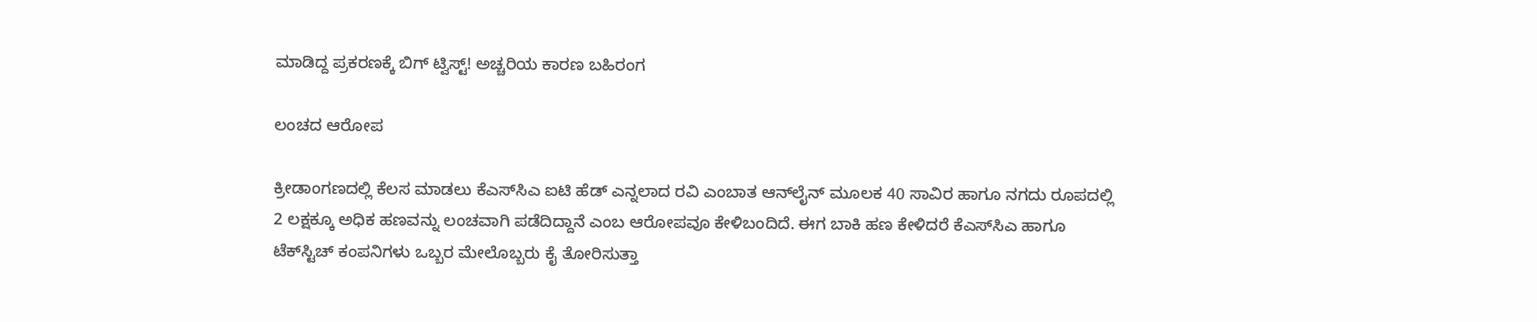ಮಾಡಿದ್ದ ಪ್ರಕರಣಕ್ಕೆ ಬಿಗ್ ಟ್ವಿಸ್ಟ್! ಅಚ್ಚರಿಯ ಕಾರಣ ಬಹಿರಂಗ

ಲಂಚದ ಆರೋಪ

ಕ್ರೀಡಾಂಗಣದಲ್ಲಿ ಕೆಲಸ ಮಾಡಲು ಕೆಎಸ್‌ಸಿಎ ಐಟಿ ಹೆಡ್ ಎನ್ನಲಾದ ರವಿ ಎಂಬಾತ ಆನ್‌ಲೈನ್ ಮೂಲಕ 40 ಸಾವಿರ ಹಾಗೂ ನಗದು ರೂಪದಲ್ಲಿ 2 ಲಕ್ಷಕ್ಕೂ ಅಧಿಕ ಹಣವನ್ನು ಲಂಚವಾಗಿ ಪಡೆದಿದ್ದಾನೆ ಎಂಬ ಆರೋಪವೂ ಕೇಳಿಬಂದಿದೆ. ಈಗ ಬಾಕಿ ಹಣ ಕೇಳಿದರೆ ಕೆಎಸ್‌ಸಿಎ ಹಾಗೂ ಟೆಕ್‌ಸ್ಟಿಚ್ ಕಂಪನಿಗಳು ಒಬ್ಬರ ಮೇಲೊಬ್ಬರು ಕೈ ತೋರಿಸುತ್ತಾ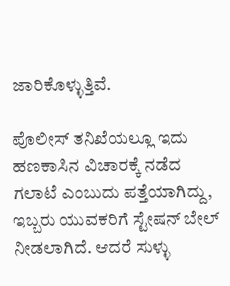ಜಾರಿಕೊಳ್ಳುತ್ತಿವೆ.

ಪೊಲೀಸ್ ತನಿಖೆಯಲ್ಲೂ ಇದು ಹಣಕಾಸಿನ ವಿಚಾರಕ್ಕೆ ನಡೆದ ಗಲಾಟೆ ಎಂಬುದು ಪತ್ತೆಯಾಗಿದ್ದು, ಇಬ್ಬರು ಯುವಕರಿಗೆ ಸ್ಟೇಷನ್ ಬೇಲ್ ನೀಡಲಾಗಿದೆ. ಆದರೆ ಸುಳ್ಳು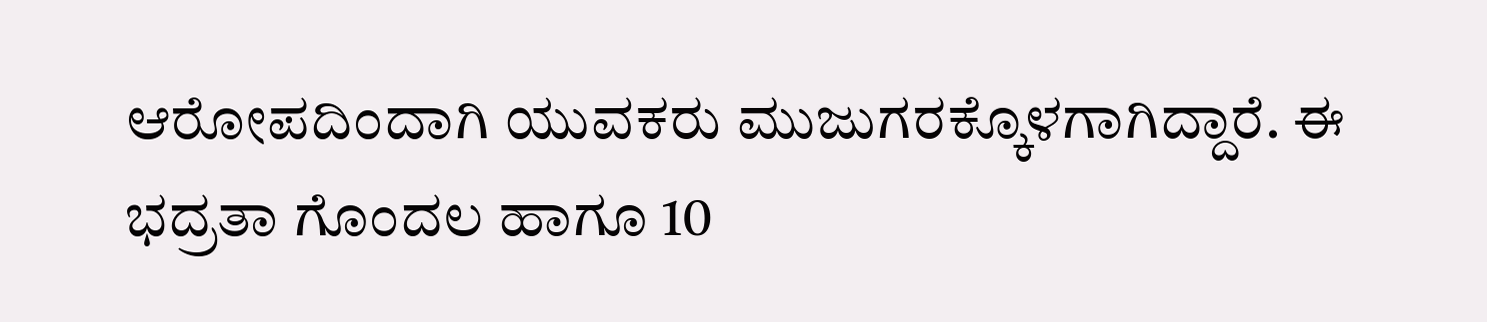ಆರೋಪದಿಂದಾಗಿ ಯುವಕರು ಮುಜುಗರಕ್ಕೊಳಗಾಗಿದ್ದಾರೆ. ಈ ಭದ್ರತಾ ಗೊಂದಲ ಹಾಗೂ 10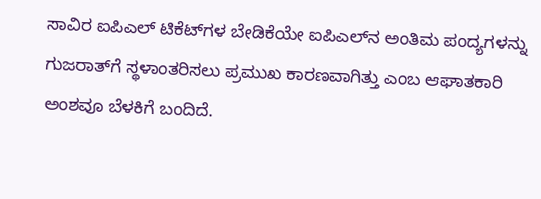ಸಾವಿರ ಐಪಿಎಲ್ ಟಿಕೆಟ್‌ಗಳ ಬೇಡಿಕೆಯೇ ಐಪಿಎಲ್‌ನ ಅಂತಿಮ ಪಂದ್ಯಗಳನ್ನು ಗುಜರಾತ್‌ಗೆ ಸ್ಥಳಾಂತರಿಸಲು ಪ್ರಮುಖ ಕಾರಣವಾಗಿತ್ತು ಎಂಬ ಆಘಾತಕಾರಿ ಅಂಶವೂ ಬೆಳಕಿಗೆ ಬಂದಿದೆ.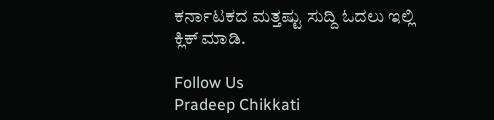ಕರ್ನಾಟಕದ ಮತ್ತಷ್ಟು ಸುದ್ದಿ ಓದಲು ಇಲ್ಲಿ ಕ್ಲಿಕ್ ಮಾಡಿ.

Follow Us
Pradeep Chikkati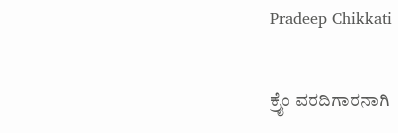Pradeep Chikkati

ಕ್ರೈಂ ವರದಿಗಾರನಾಗಿ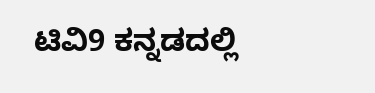ಟಿವಿ9 ಕನ್ನಡದಲ್ಲಿ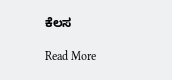ಕೆಲಸ

Read More